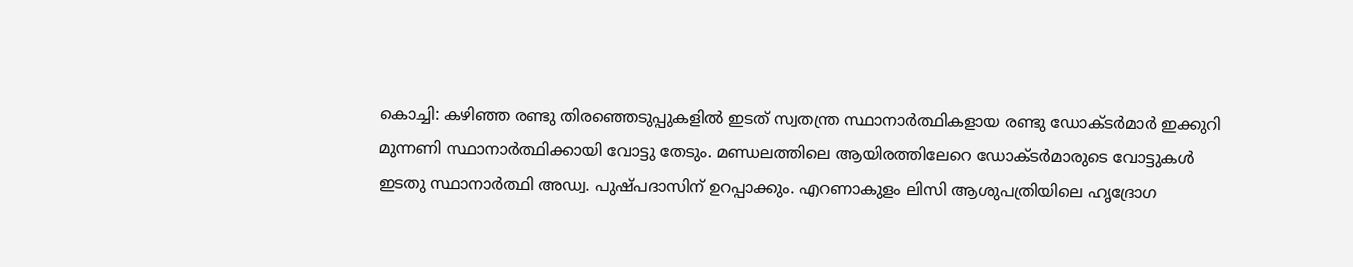കൊച്ചി: കഴിഞ്ഞ രണ്ടു തിരഞ്ഞെടുപ്പുകളിൽ ഇടത് സ്വതന്ത്ര സ്ഥാനാർത്ഥികളായ രണ്ടു ഡോക്ടർമാർ ഇക്കുറി മുന്നണി സ്ഥാനാർത്ഥിക്കായി വോട്ടു തേടും. മണ്ഡലത്തിലെ ആയിരത്തിലേറെ ഡോക്ടർമാരുടെ വോട്ടുകൾ ഇടതു സ്ഥാനാർത്ഥി അഡ്വ. പുഷ്പദാസിന് ഉറപ്പാക്കും. എറണാകുളം ലിസി ആശുപത്രിയിലെ ഹൃദ്രോഗ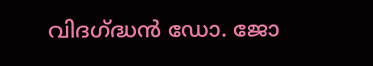വിദഗ്ദ്ധൻ ഡോ. ജോ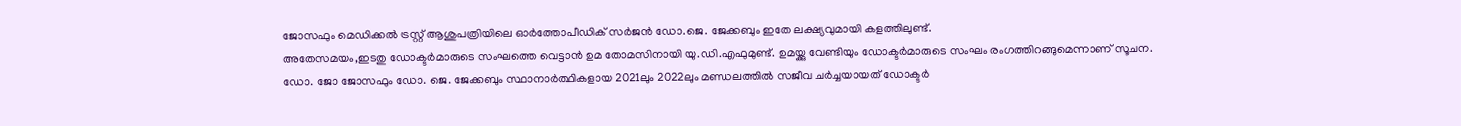ജോസഫും മെഡിക്കൽ ട്രസ്റ്റ് ആശുപത്രിയിലെ ഓർത്തോപീഡിക് സർജൻ ഡോ.ജെ. ജേക്കബും ഇതേ ലക്ഷ്യവുമായി കളത്തിലുണ്ട്.
അതേസമയം,ഇടതു ഡോക്ടർമാരുടെ സംഘത്തെ വെട്ടാൻ ഉമ തോമസിനായി യു.ഡി.എഫുമുണ്ട്. ഉമയ്ക്കു വേണ്ടിയും ഡോക്ടർമാരുടെ സംഘം രംഗത്തിറങ്ങുമെന്നാണ് സൂചന. ഡോ. ജോ ജോസഫും ഡോ. ജെ. ജേക്കബും സ്ഥാനാർത്ഥികളായ 2021ലും 2022ലും മണ്ഡലത്തിൽ സജീവ ചർച്ചയായത് ഡോക്ടർ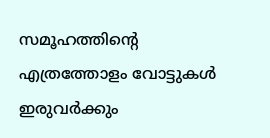സമൂഹത്തിന്റെ എത്രത്തോളം വോട്ടുകൾ ഇരുവർക്കും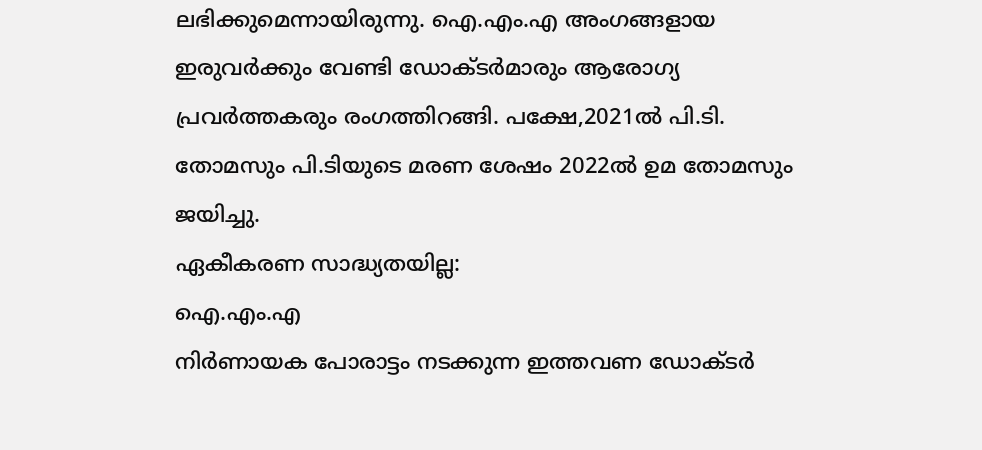ലഭിക്കുമെന്നായിരുന്നു. ഐ.എം.എ അംഗങ്ങളായ ഇരുവർക്കും വേണ്ടി ഡോക്ടർമാരും ആരോഗ്യ പ്രവർത്തകരും രംഗത്തിറങ്ങി. പക്ഷേ,2021ൽ പി.ടി. തോമസും പി.ടിയുടെ മരണ ശേഷം 2022ൽ ഉമ തോമസും ജയിച്ചു.
ഏകീകരണ സാദ്ധ്യതയില്ല:
ഐ.എം.എ
നിർണായക പോരാട്ടം നടക്കുന്ന ഇത്തവണ ഡോക്ടർ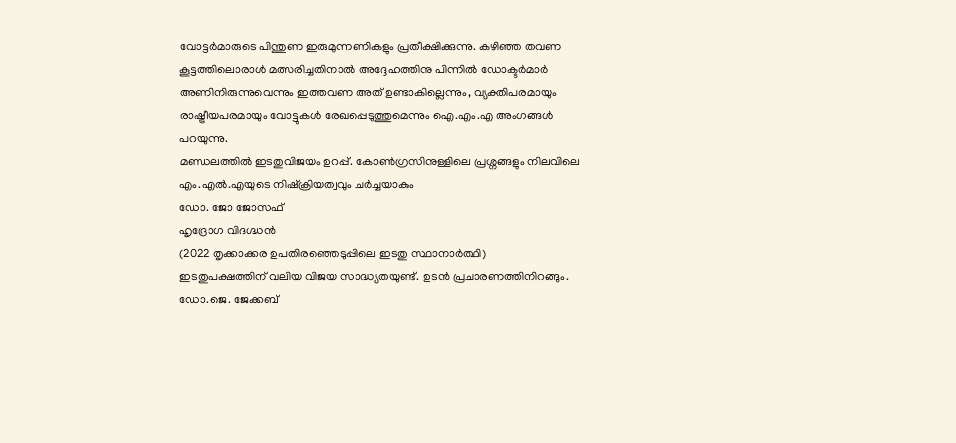വോട്ടർമാരുടെ പിന്തുണ ഇരുമുന്നണികളും പ്രതീക്ഷിക്കുന്നു. കഴിഞ്ഞ തവണ കൂട്ടത്തിലൊരാൾ മത്സരിച്ചതിനാൽ അദ്ദേഹത്തിനു പിന്നിൽ ഡോക്ടർമാർ അണിനിരുന്നുവെന്നും ഇത്തവണ അത് ഉണ്ടാകില്ലെന്നും, വ്യക്തിപരമായും രാഷ്ട്രീയപരമായും വോട്ടുകൾ രേഖപ്പെടുത്തുമെന്നും ഐ.എം.എ അംഗങ്ങൾ പറയുന്നു.
മണ്ഡലത്തിൽ ഇടതുവിജയം ഉറപ്പ്. കോൺഗ്രസിനുള്ളിലെ പ്രശ്നങ്ങളും നിലവിലെ എം.എൽ.എയുടെ നിഷ്ക്രിയത്വവും ചർച്ചയാകും
ഡോ. ജോ ജോസഫ്
ഹൃദ്രോഗ വിദഗ്ദ്ധൻ
(2022 തൃക്കാക്കര ഉപതിരഞ്ഞെടുപ്പിലെ ഇടതു സ്ഥാനാർത്ഥി)
ഇടതുപക്ഷത്തിന് വലിയ വിജയ സാദ്ധ്യതയുണ്ട്. ഉടൻ പ്രചാരണത്തിനിറങ്ങും.
ഡോ.ജെ. ജേക്കബ്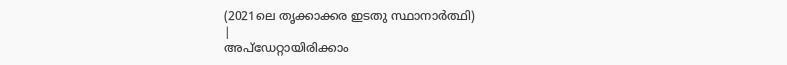(2021ലെ തൃക്കാക്കര ഇടതു സ്ഥാനാർത്ഥി)
|
അപ്ഡേറ്റായിരിക്കാം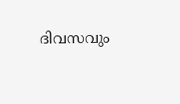ദിവസവും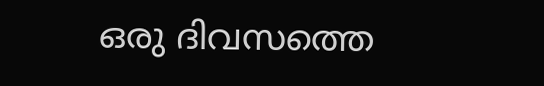ഒരു ദിവസത്തെ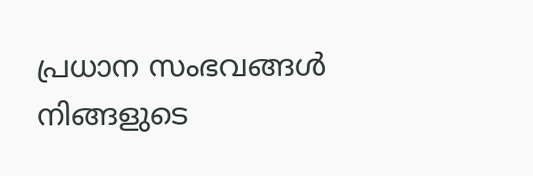പ്രധാന സംഭവങ്ങൾ നിങ്ങളുടെ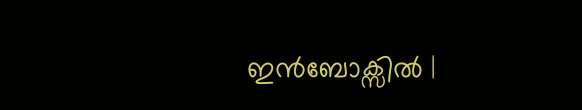ഇൻബോക്സിൽ |